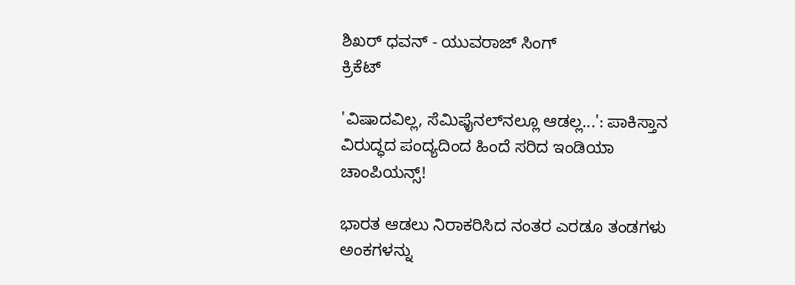ಶಿಖರ್ ಧವನ್ - ಯುವರಾಜ್ ಸಿಂಗ್
ಕ್ರಿಕೆಟ್

'ವಿಷಾದವಿಲ್ಲ, ಸೆಮಿಫೈನಲ್‌ನಲ್ಲೂ ಆಡಲ್ಲ...': ಪಾಕಿಸ್ತಾನ ವಿರುದ್ಧದ ಪಂದ್ಯದಿಂದ ಹಿಂದೆ ಸರಿದ ಇಂಡಿಯಾ ಚಾಂಪಿಯನ್ಸ್!

ಭಾರತ ಆಡಲು ನಿರಾಕರಿಸಿದ ನಂತರ ಎರಡೂ ತಂಡಗಳು ಅಂಕಗಳನ್ನು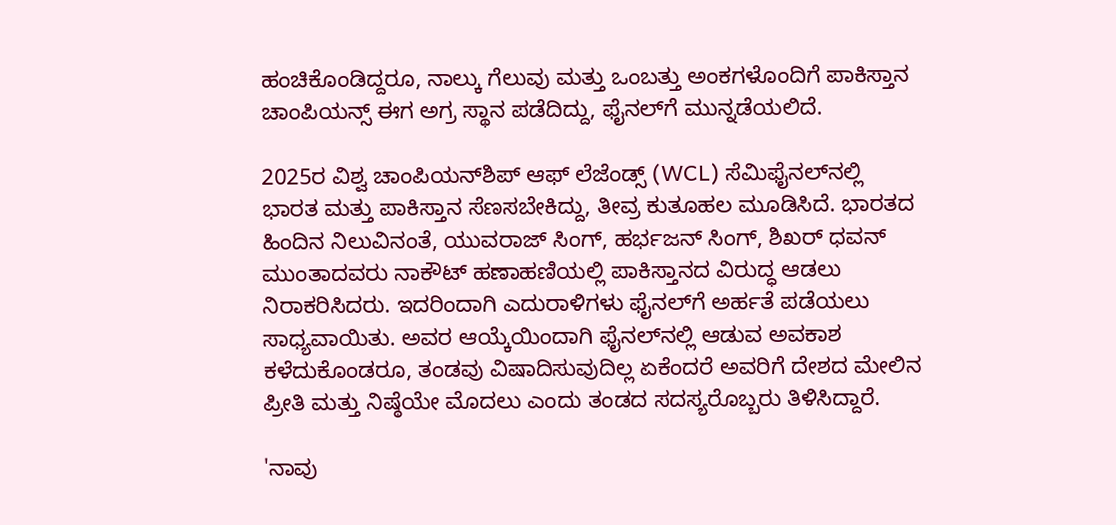ಹಂಚಿಕೊಂಡಿದ್ದರೂ, ನಾಲ್ಕು ಗೆಲುವು ಮತ್ತು ಒಂಬತ್ತು ಅಂಕಗಳೊಂದಿಗೆ ಪಾಕಿಸ್ತಾನ ಚಾಂಪಿಯನ್ಸ್ ಈಗ ಅಗ್ರ ಸ್ಥಾನ ಪಡೆದಿದ್ದು, ಫೈನಲ್‌ಗೆ ಮುನ್ನಡೆಯಲಿದೆ.

2025ರ ವಿಶ್ವ ಚಾಂಪಿಯನ್‌ಶಿಪ್ ಆಫ್ ಲೆಜೆಂಡ್ಸ್ (WCL) ಸೆಮಿಫೈನಲ್‌ನಲ್ಲಿ ಭಾರತ ಮತ್ತು ಪಾಕಿಸ್ತಾನ ಸೆಣಸಬೇಕಿದ್ದು, ತೀವ್ರ ಕುತೂಹಲ ಮೂಡಿಸಿದೆ. ಭಾರತದ ಹಿಂದಿನ ನಿಲುವಿನಂತೆ, ಯುವರಾಜ್ ಸಿಂಗ್, ಹರ್ಭಜನ್ ಸಿಂಗ್, ಶಿಖರ್ ಧವನ್ ಮುಂತಾದವರು ನಾಕೌಟ್ ಹಣಾಹಣಿಯಲ್ಲಿ ಪಾಕಿಸ್ತಾನದ ವಿರುದ್ಧ ಆಡಲು ನಿರಾಕರಿಸಿದರು. ಇದರಿಂದಾಗಿ ಎದುರಾಳಿಗಳು ಫೈನಲ್‌ಗೆ ಅರ್ಹತೆ ಪಡೆಯಲು ಸಾಧ್ಯವಾಯಿತು. ಅವರ ಆಯ್ಕೆಯಿಂದಾಗಿ ಫೈನಲ್‌ನಲ್ಲಿ ಆಡುವ ಅವಕಾಶ ಕಳೆದುಕೊಂಡರೂ, ತಂಡವು ವಿಷಾದಿಸುವುದಿಲ್ಲ ಏಕೆಂದರೆ ಅವರಿಗೆ ದೇಶದ ಮೇಲಿನ ಪ್ರೀತಿ ಮತ್ತು ನಿಷ್ಠೆಯೇ ಮೊದಲು ಎಂದು ತಂಡದ ಸದಸ್ಯರೊಬ್ಬರು ತಿಳಿಸಿದ್ದಾರೆ.

'ನಾವು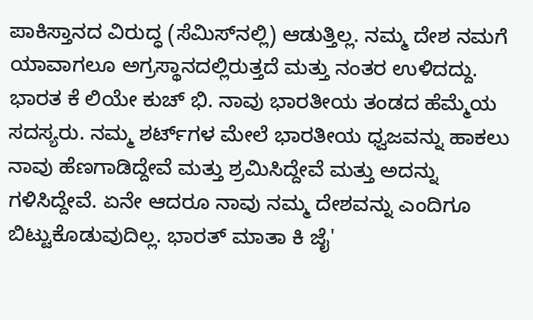ಪಾಕಿಸ್ತಾನದ ವಿರುದ್ಧ (ಸೆಮಿಸ್‌ನಲ್ಲಿ) ಆಡುತ್ತಿಲ್ಲ. ನಮ್ಮ ದೇಶ ನಮಗೆ ಯಾವಾಗಲೂ ಅಗ್ರಸ್ಥಾನದಲ್ಲಿರುತ್ತದೆ ಮತ್ತು ನಂತರ ಉಳಿದದ್ದು. ಭಾರತ ಕೆ ಲಿಯೇ ಕುಚ್ ಭಿ. ನಾವು ಭಾರತೀಯ ತಂಡದ ಹೆಮ್ಮೆಯ ಸದಸ್ಯರು. ನಮ್ಮ ಶರ್ಟ್‌ಗಳ ಮೇಲೆ ಭಾರತೀಯ ಧ್ವಜವನ್ನು ಹಾಕಲು ನಾವು ಹೆಣಗಾಡಿದ್ದೇವೆ ಮತ್ತು ಶ್ರಮಿಸಿದ್ದೇವೆ ಮತ್ತು ಅದನ್ನು ಗಳಿಸಿದ್ದೇವೆ. ಏನೇ ಆದರೂ ನಾವು ನಮ್ಮ ದೇಶವನ್ನು ಎಂದಿಗೂ ಬಿಟ್ಟುಕೊಡುವುದಿಲ್ಲ. ಭಾರತ್ ಮಾತಾ ಕಿ ಜೈ'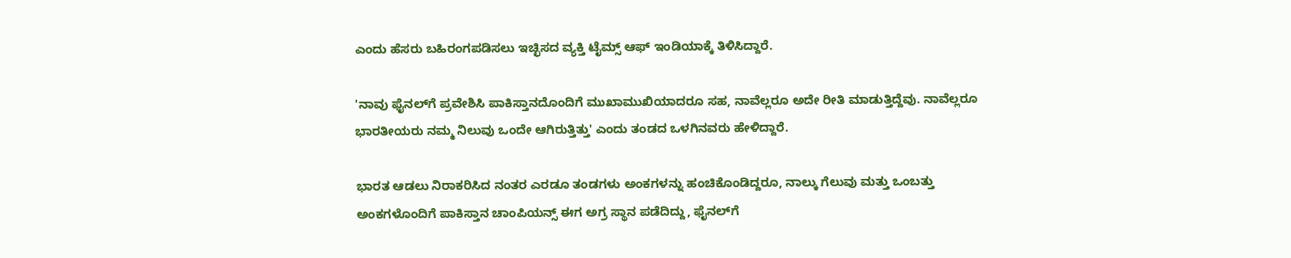ಎಂದು ಹೆಸರು ಬಹಿರಂಗಪಡಿಸಲು ಇಚ್ಛಿಸದ ವ್ಯಕ್ತಿ ಟೈಮ್ಸ್ ಆಫ್ ಇಂಡಿಯಾಕ್ಕೆ ತಿಳಿಸಿದ್ದಾರೆ.

'ನಾವು ಫೈನಲ್‌ಗೆ ಪ್ರವೇಶಿಸಿ ಪಾಕಿಸ್ತಾನದೊಂದಿಗೆ ಮುಖಾಮುಖಿಯಾದರೂ ಸಹ, ನಾವೆಲ್ಲರೂ ಅದೇ ರೀತಿ ಮಾಡುತ್ತಿದ್ದೆವು. ನಾವೆಲ್ಲರೂ ಭಾರತೀಯರು ನಮ್ಮ ನಿಲುವು ಒಂದೇ ಆಗಿರುತ್ತಿತ್ತು' ಎಂದು ತಂಡದ ಒಳಗಿನವರು ಹೇಳಿದ್ದಾರೆ.

ಭಾರತ ಆಡಲು ನಿರಾಕರಿಸಿದ ನಂತರ ಎರಡೂ ತಂಡಗಳು ಅಂಕಗಳನ್ನು ಹಂಚಿಕೊಂಡಿದ್ದರೂ, ನಾಲ್ಕು ಗೆಲುವು ಮತ್ತು ಒಂಬತ್ತು ಅಂಕಗಳೊಂದಿಗೆ ಪಾಕಿಸ್ತಾನ ಚಾಂಪಿಯನ್ಸ್ ಈಗ ಅಗ್ರ ಸ್ಥಾನ ಪಡೆದಿದ್ದು, ಫೈನಲ್‌ಗೆ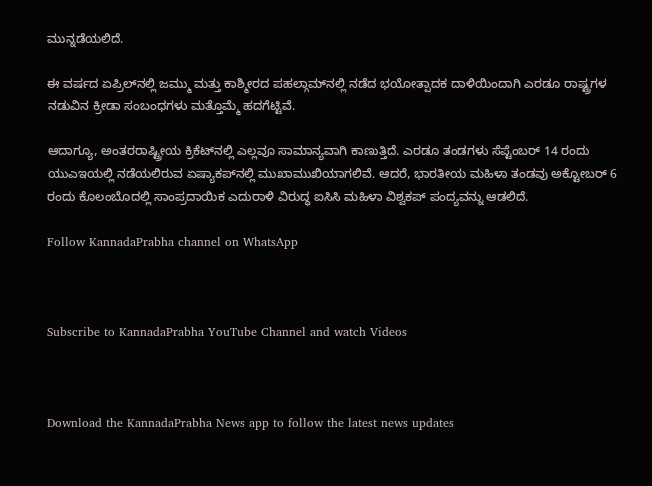ಮುನ್ನಡೆಯಲಿದೆ.

ಈ ವರ್ಷದ ಏಪ್ರಿಲ್‌ನಲ್ಲಿ ಜಮ್ಮು ಮತ್ತು ಕಾಶ್ಮೀರದ ಪಹಲ್ಗಾಮ್‌ನಲ್ಲಿ ನಡೆದ ಭಯೋತ್ಪಾದಕ ದಾಳಿಯಿಂದಾಗಿ ಎರಡೂ ರಾಷ್ಟ್ರಗಳ ನಡುವಿನ ಕ್ರೀಡಾ ಸಂಬಂಧಗಳು ಮತ್ತೊಮ್ಮೆ ಹದಗೆಟ್ಟಿವೆ.

ಆದಾಗ್ಯೂ, ಅಂತರರಾಷ್ಟ್ರೀಯ ಕ್ರಿಕೆಟ್‌ನಲ್ಲಿ ಎಲ್ಲವೂ ಸಾಮಾನ್ಯವಾಗಿ ಕಾಣುತ್ತಿದೆ. ಎರಡೂ ತಂಡಗಳು ಸೆಪ್ಟೆಂಬರ್ 14 ರಂದು ಯುಎಇಯಲ್ಲಿ ನಡೆಯಲಿರುವ ಏಷ್ಯಾಕಪ್‌ನಲ್ಲಿ ಮುಖಾಮುಖಿಯಾಗಲಿವೆ. ಆದರೆ, ಭಾರತೀಯ ಮಹಿಳಾ ತಂಡವು ಅಕ್ಟೋಬರ್ 6 ರಂದು ಕೊಲಂಬೊದಲ್ಲಿ ಸಾಂಪ್ರದಾಯಿಕ ಎದುರಾಳಿ ವಿರುದ್ಧ ಐಸಿಸಿ ಮಹಿಳಾ ವಿಶ್ವಕಪ್ ಪಂದ್ಯವನ್ನು ಆಡಲಿದೆ.

Follow KannadaPrabha channel on WhatsApp



Subscribe to KannadaPrabha YouTube Channel and watch Videos



Download the KannadaPrabha News app to follow the latest news updates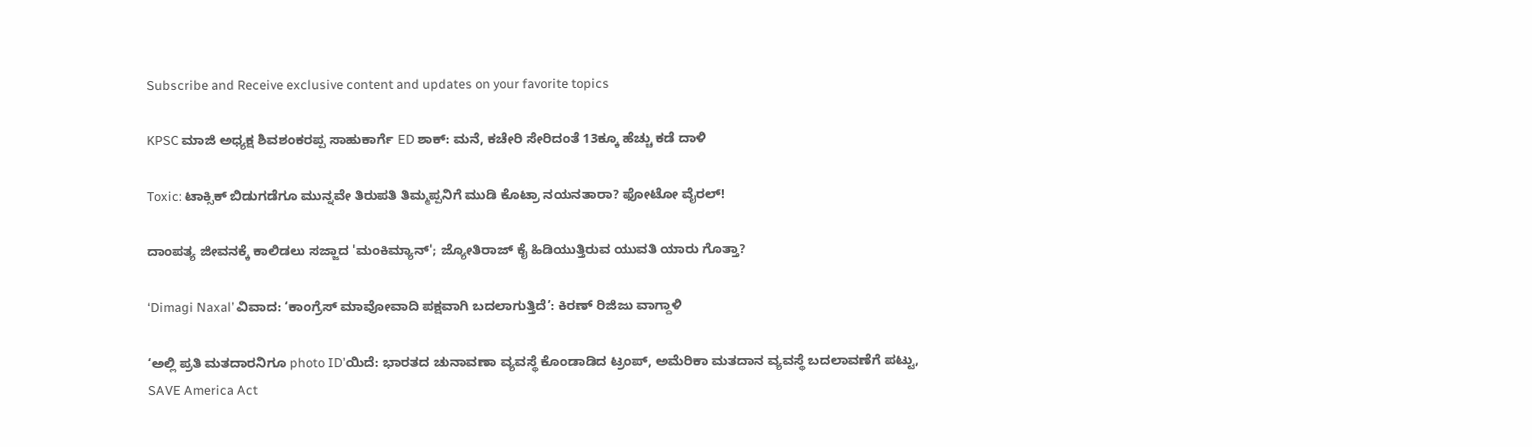Subscribe and Receive exclusive content and updates on your favorite topics

KPSC ಮಾಜಿ ಅಧ್ಯಕ್ಷ ಶಿವಶಂಕರಪ್ಪ ಸಾಹುಕಾರ್ಗೆ ED ಶಾಕ್: ಮನೆ, ಕಚೇರಿ ಸೇರಿದಂತೆ 13ಕ್ಕೂ ಹೆಚ್ಚು ಕಡೆ ದಾಳಿ

Toxic: ಟಾಕ್ಸಿಕ್ ಬಿಡುಗಡೆಗೂ ಮುನ್ನವೇ ತಿರುಪತಿ ತಿಮ್ಮಪ್ಪನಿಗೆ ಮುಡಿ ಕೊಟ್ರಾ ನಯನತಾರಾ? ಫೋಟೋ ವೈರಲ್!

ದಾಂಪತ್ಯ ಜೀವನಕ್ಕೆ ಕಾಲಿಡಲು ಸಜ್ಜಾದ 'ಮಂಕಿಮ್ಯಾನ್'; ಜ್ಯೋತಿರಾಜ್ ಕೈ ಹಿಡಿಯುತ್ತಿರುವ ಯುವತಿ ಯಾರು ಗೊತ್ತಾ?

‘Dimagi Naxal’ ವಿವಾದ: ‘ಕಾಂಗ್ರೆಸ್‌ ಮಾವೋವಾದಿ ಪಕ್ಷವಾಗಿ ಬದಲಾಗುತ್ತಿದೆ’: ಕಿರಣ್‌ ರಿಜಿಜು ವಾಗ್ದಾಳಿ

‘ಅಲ್ಲಿ ಪ್ರತಿ ಮತದಾರನಿಗೂ photo ID’ಯಿದೆ: ಭಾರತದ ಚುನಾವಣಾ ವ್ಯವಸ್ಥೆ ಕೊಂಡಾಡಿದ ಟ್ರಂಪ್, ಅಮೆರಿಕಾ ಮತದಾನ ವ್ಯವಸ್ಥೆ ಬದಲಾವಣೆಗೆ ಪಟ್ಟು, SAVE America Act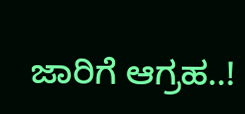ಜಾರಿಗೆ ಆಗ್ರಹ..!